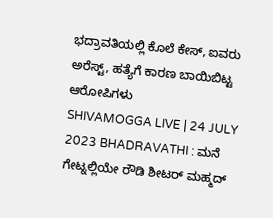ಭದ್ರಾವತಿಯಲ್ಲಿ ಕೊಲೆ ಕೇಸ್, ಐವರು ಅರೆಸ್ಟ್, ಹತ್ಯೆಗೆ ಕಾರಣ ಬಾಯಿಬಿಟ್ಟ ಆರೋಪಿಗಳು
SHIVAMOGGA LIVE | 24 JULY 2023 BHADRAVATHI : ಮನೆ ಗೇಟ್ನಲ್ಲಿಯೇ ರೌಡಿ ಶೀಟರ್ ಮಹ್ಮದ್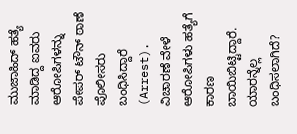ಮುಜಾಹಿದ್ ಹತ್ಯೆ ಮಾಡಿದ್ದ ಐವರು ಆರೋಪಿಗಳನ್ನು ಪೇಪರ್ ಟೌನ್ ಠಾಣೆ ಪೊಲೀಸರು ಬಂಧಿಸಿದ್ದಾರೆ (Arrest). ವಿಚಾರಣೆ ವೇಳೆ ಆರೋಪಿಗಳು ಹತ್ಯೆಗೆ ಕಾರಣ ಬಾಯಿಬಿಟ್ಟಿದ್ದಾರೆ. ಯಾರನ್ನೆಲ್ಲ ಬಂಧಿಸಲಾಗಿದೆ?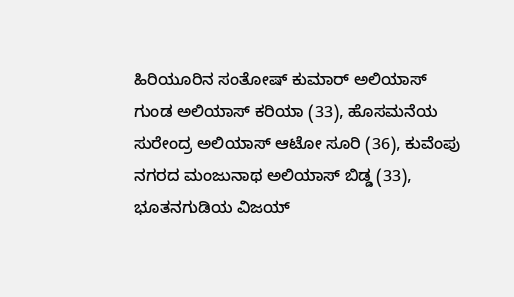ಹಿರಿಯೂರಿನ ಸಂತೋಷ್ ಕುಮಾರ್ ಅಲಿಯಾಸ್ ಗುಂಡ ಅಲಿಯಾಸ್ ಕರಿಯಾ (33), ಹೊಸಮನೆಯ ಸುರೇಂದ್ರ ಅಲಿಯಾಸ್ ಆಟೋ ಸೂರಿ (36), ಕುವೆಂಪು ನಗರದ ಮಂಜುನಾಥ ಅಲಿಯಾಸ್ ಬಿಡ್ಡ (33), ಭೂತನಗುಡಿಯ ವಿಜಯ್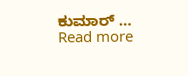ಕುಮಾರ್ … Read more